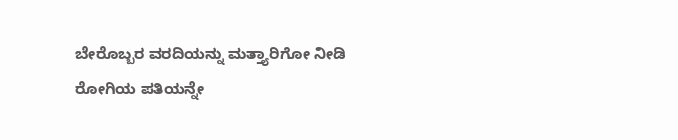ಬೇರೊಬ್ಬರ ವರದಿಯನ್ನು ಮತ್ತ್ಯಾರಿಗೋ ನೀಡಿ ರೋಗಿಯ ಪತಿಯನ್ನೇ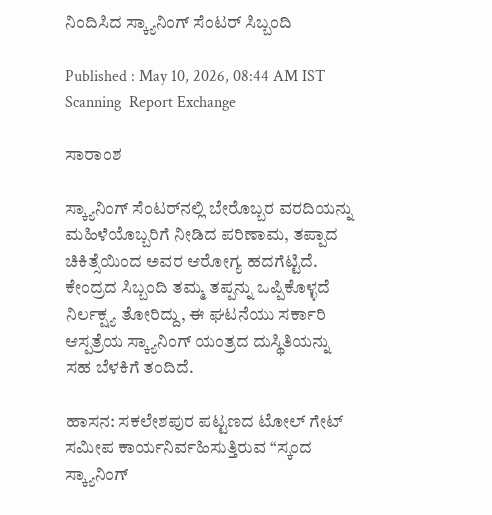ನಿಂದಿಸಿದ ಸ್ಕ್ಯಾನಿಂಗ್‌ ಸೆಂಟರ್‌ ಸಿಬ್ಬಂದಿ

Published : May 10, 2026, 08:44 AM IST
Scanning  Report Exchange

ಸಾರಾಂಶ

ಸ್ಕ್ಯಾನಿಂಗ್ ಸೆಂಟರ್‌ನಲ್ಲಿ ಬೇರೊಬ್ಬರ ವರದಿಯನ್ನು ಮಹಿಳೆಯೊಬ್ಬರಿಗೆ ನೀಡಿದ ಪರಿಣಾಮ, ತಪ್ಪಾದ ಚಿಕಿತ್ಸೆಯಿಂದ ಅವರ ಆರೋಗ್ಯ ಹದಗೆಟ್ಟಿದೆ. ಕೇಂದ್ರದ ಸಿಬ್ಬಂದಿ ತಮ್ಮ ತಪ್ಪನ್ನು ಒಪ್ಪಿಕೊಳ್ಳದೆ ನಿರ್ಲಕ್ಷ್ಯ ತೋರಿದ್ದು, ಈ ಘಟನೆಯು ಸರ್ಕಾರಿ ಆಸ್ಪತ್ರೆಯ ಸ್ಕ್ಯಾನಿಂಗ್ ಯಂತ್ರದ ದುಸ್ಥಿತಿಯನ್ನು ಸಹ ಬೆಳಕಿಗೆ ತಂದಿದೆ.

ಹಾಸನ: ಸಕಲೇಶಪುರ ಪಟ್ಟಣದ ಟೋಲ್ ಗೇಟ್ ಸಮೀಪ ಕಾರ್ಯನಿರ್ವಹಿಸುತ್ತಿರುವ “ಸ್ಕಂದ ಸ್ಕ್ಯಾನಿಂಗ್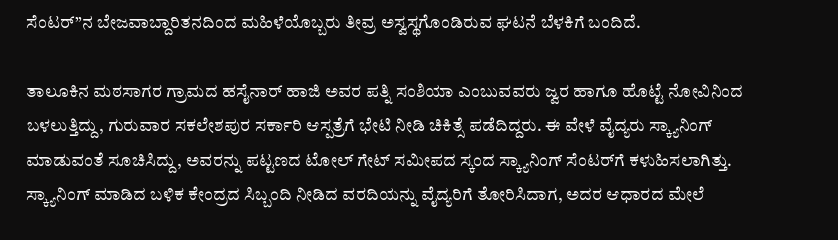ಸೆಂಟರ್”ನ ಬೇಜವಾಬ್ದಾರಿತನದಿಂದ ಮಹಿಳೆಯೊಬ್ಬರು ತೀವ್ರ ಅಸ್ವಸ್ಥಗೊಂಡಿರುವ ಘಟನೆ ಬೆಳಕಿಗೆ ಬಂದಿದೆ.

ತಾಲೂಕಿನ ಮಠಸಾಗರ ಗ್ರಾಮದ ಹಸೈನಾರ್ ಹಾಜಿ ಅವರ ಪತ್ನಿ ಸಂಶಿಯಾ ಎಂಬುವವರು ಜ್ವರ ಹಾಗೂ ಹೊಟ್ಟೆ ನೋವಿನಿಂದ ಬಳಲುತ್ತಿದ್ದು, ಗುರುವಾರ ಸಕಲೇಶಪುರ ಸರ್ಕಾರಿ ಆಸ್ಪತ್ರೆಗೆ ಭೇಟಿ ನೀಡಿ ಚಿಕಿತ್ಸೆ ಪಡೆದಿದ್ದರು. ಈ ವೇಳೆ ವೈದ್ಯರು ಸ್ಕ್ಯಾನಿಂಗ್ ಮಾಡುವಂತೆ ಸೂಚಿಸಿದ್ದು, ಅವರನ್ನು ಪಟ್ಟಣದ ಟೋಲ್ ಗೇಟ್ ಸಮೀಪದ ಸ್ಕಂದ ಸ್ಕ್ಯಾನಿಂಗ್ ಸೆಂಟರ್‌ಗೆ ಕಳುಹಿಸಲಾಗಿತ್ತು. ಸ್ಕ್ಯಾನಿಂಗ್ ಮಾಡಿದ ಬಳಿಕ ಕೇಂದ್ರದ ಸಿಬ್ಬಂದಿ ನೀಡಿದ ವರದಿಯನ್ನು ವೈದ್ಯರಿಗೆ ತೋರಿಸಿದಾಗ, ಅದರ ಆಧಾರದ ಮೇಲೆ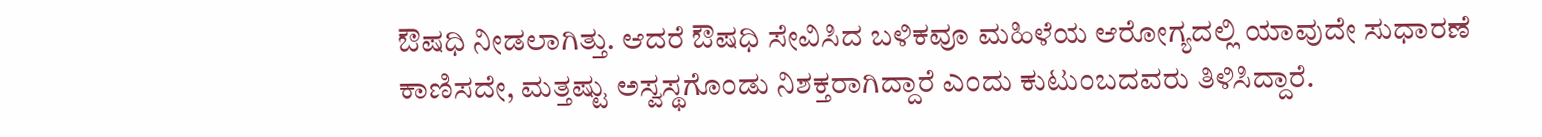ಔಷಧಿ ನೀಡಲಾಗಿತ್ತು. ಆದರೆ ಔಷಧಿ ಸೇವಿಸಿದ ಬಳಿಕವೂ ಮಹಿಳೆಯ ಆರೋಗ್ಯದಲ್ಲಿ ಯಾವುದೇ ಸುಧಾರಣೆ ಕಾಣಿಸದೇ, ಮತ್ತಷ್ಟು ಅಸ್ವಸ್ಥಗೊಂಡು ನಿಶಕ್ತರಾಗಿದ್ದಾರೆ ಎಂದು ಕುಟುಂಬದವರು ತಿಳಿಸಿದ್ದಾರೆ.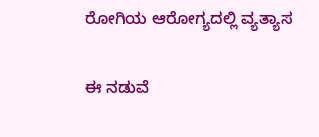ರೋಗಿಯ ಆರೋಗ್ಯದಲ್ಲಿ ವ್ಯತ್ಯಾಸ

ಈ ನಡುವೆ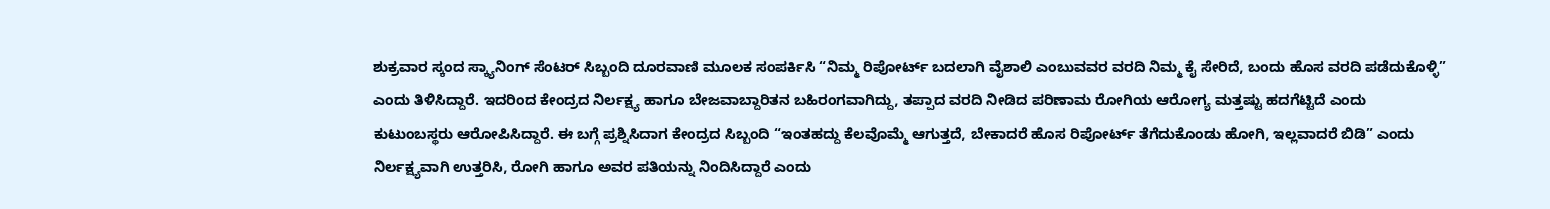ಶುಕ್ರವಾರ ಸ್ಕಂದ ಸ್ಕ್ಯಾನಿಂಗ್ ಸೆಂಟರ್ ಸಿಬ್ಬಂದಿ ದೂರವಾಣಿ ಮೂಲಕ ಸಂಪರ್ಕಿಸಿ “ನಿಮ್ಮ ರಿಪೋರ್ಟ್ ಬದಲಾಗಿ ವೈಶಾಲಿ ಎಂಬುವವರ ವರದಿ ನಿಮ್ಮ ಕೈ ಸೇರಿದೆ, ಬಂದು ಹೊಸ ವರದಿ ಪಡೆದುಕೊಳ್ಳಿ” ಎಂದು ತಿಳಿಸಿದ್ದಾರೆ. ಇದರಿಂದ ಕೇಂದ್ರದ ನಿರ್ಲಕ್ಷ್ಯ ಹಾಗೂ ಬೇಜವಾಬ್ದಾರಿತನ ಬಹಿರಂಗವಾಗಿದ್ದು, ತಪ್ಪಾದ ವರದಿ ನೀಡಿದ ಪರಿಣಾಮ ರೋಗಿಯ ಆರೋಗ್ಯ ಮತ್ತಷ್ಟು ಹದಗೆಟ್ಟಿದೆ ಎಂದು ಕುಟುಂಬಸ್ಥರು ಆರೋಪಿಸಿದ್ದಾರೆ. ಈ ಬಗ್ಗೆ ಪ್ರಶ್ನಿಸಿದಾಗ ಕೇಂದ್ರದ ಸಿಬ್ಬಂದಿ “ಇಂತಹದ್ದು ಕೆಲವೊಮ್ಮೆ ಆಗುತ್ತದೆ, ಬೇಕಾದರೆ ಹೊಸ ರಿಪೋರ್ಟ್ ತೆಗೆದುಕೊಂಡು ಹೋಗಿ, ಇಲ್ಲವಾದರೆ ಬಿಡಿ” ಎಂದು ನಿರ್ಲಕ್ಷ್ಯವಾಗಿ ಉತ್ತರಿಸಿ, ರೋಗಿ ಹಾಗೂ ಅವರ ಪತಿಯನ್ನು ನಿಂದಿಸಿದ್ದಾರೆ ಎಂದು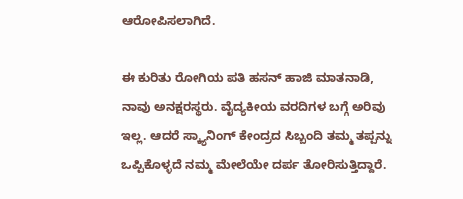ಆರೋಪಿಸಲಾಗಿದೆ.

ಈ ಕುರಿತು ರೋಗಿಯ ಪತಿ ಹಸನ್ ಹಾಜಿ ಮಾತನಾಡಿ, ನಾವು ಅನಕ್ಷರಸ್ಥರು. ವೈದ್ಯಕೀಯ ವರದಿಗಳ ಬಗ್ಗೆ ಅರಿವು ಇಲ್ಲ. ಆದರೆ ಸ್ಕ್ಯಾನಿಂಗ್ ಕೇಂದ್ರದ ಸಿಬ್ಬಂದಿ ತಮ್ಮ ತಪ್ಪನ್ನು ಒಪ್ಪಿಕೊಳ್ಳದೆ ನಮ್ಮ ಮೇಲೆಯೇ ದರ್ಪ ತೋರಿಸುತ್ತಿದ್ದಾರೆ.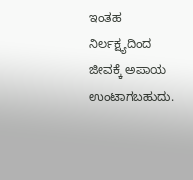ಇಂತಹ ನಿರ್ಲಕ್ಷ್ಯದಿಂದ ಜೀವಕ್ಕೆ ಅಪಾಯ ಉಂಟಾಗಬಹುದು.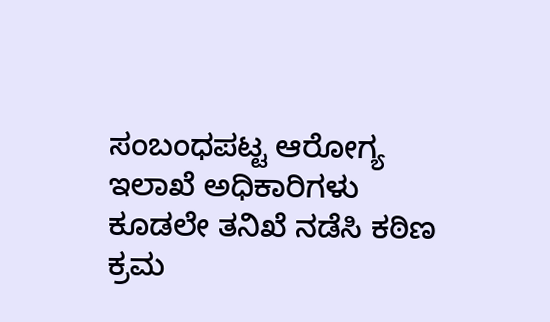ಸಂಬಂಧಪಟ್ಟ ಆರೋಗ್ಯ ಇಲಾಖೆ ಅಧಿಕಾರಿಗಳು ಕೂಡಲೇ ತನಿಖೆ ನಡೆಸಿ ಕಠಿಣ ಕ್ರಮ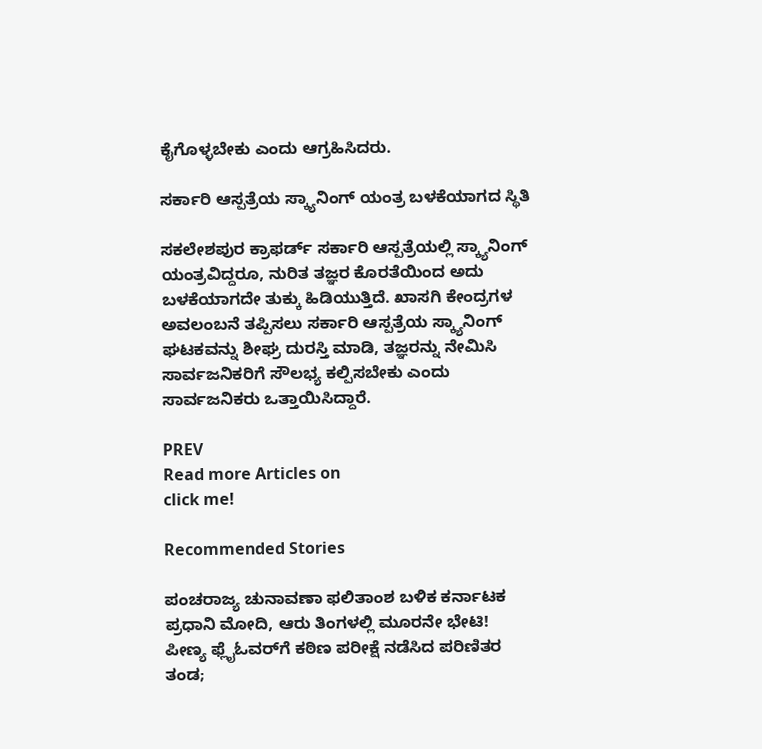ಕೈಗೊಳ್ಳಬೇಕು ಎಂದು ಆಗ್ರಹಿಸಿದರು.

ಸರ್ಕಾರಿ ಆಸ್ಪತ್ರೆಯ ಸ್ಕ್ಯಾನಿಂಗ್ ಯಂತ್ರ ಬಳಕೆಯಾಗದ ಸ್ಥಿತಿ

ಸಕಲೇಶಪುರ ಕ್ರಾಫರ್ಡ್‌ ಸರ್ಕಾರಿ ಆಸ್ಪತ್ರೆಯಲ್ಲಿ ಸ್ಕ್ಯಾನಿಂಗ್ ಯಂತ್ರವಿದ್ದರೂ, ನುರಿತ ತಜ್ಞರ ಕೊರತೆಯಿಂದ ಅದು ಬಳಕೆಯಾಗದೇ ತುಕ್ಕು ಹಿಡಿಯುತ್ತಿದೆ. ಖಾಸಗಿ ಕೇಂದ್ರಗಳ ಅವಲಂಬನೆ ತಪ್ಪಿಸಲು ಸರ್ಕಾರಿ ಆಸ್ಪತ್ರೆಯ ಸ್ಕ್ಯಾನಿಂಗ್ ಘಟಕವನ್ನು ಶೀಘ್ರ ದುರಸ್ತಿ ಮಾಡಿ, ತಜ್ಞರನ್ನು ನೇಮಿಸಿ ಸಾರ್ವಜನಿಕರಿಗೆ ಸೌಲಭ್ಯ ಕಲ್ಪಿಸಬೇಕು ಎಂದು ಸಾರ್ವಜನಿಕರು ಒತ್ತಾಯಿಸಿದ್ದಾರೆ.

PREV
Read more Articles on
click me!

Recommended Stories

ಪಂಚರಾಜ್ಯ ಚುನಾವಣಾ ಫಲಿತಾಂಶ ಬಳಿಕ ಕರ್ನಾಟಕ ಪ್ರಧಾನಿ ಮೋದಿ, ಆರು ತಿಂಗಳಲ್ಲಿ ಮೂರನೇ ಭೇಟಿ!
ಪೀಣ್ಯ ಫ್ಲೈಓವರ್‌ಗೆ ಕಠಿಣ ಪರೀಕ್ಷೆ ನಡೆಸಿದ ಪರಿಣಿತರ ತಂಡ;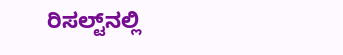ರಿಸಲ್ಟ್‌ನಲ್ಲಿ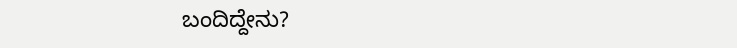ಬಂದಿದ್ದೇನು?